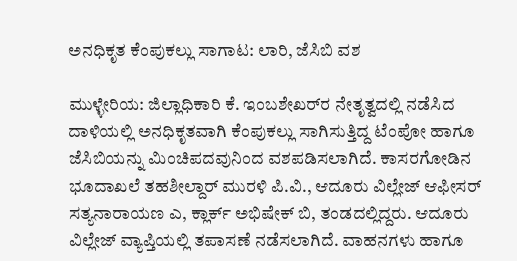ಅನಧಿಕೃತ ಕೆಂಪುಕಲ್ಲು ಸಾಗಾಟ: ಲಾರಿ, ಜೆಸಿಬಿ ವಶ

ಮುಳ್ಳೇರಿಯ: ಜಿಲ್ಲಾಧಿಕಾರಿ ಕೆ. ಇಂಬಶೇಖರ್‌ರ ನೇತೃತ್ವದಲ್ಲಿ ನಡೆಸಿದ ದಾಳಿಯಲ್ಲಿ ಅನಧಿಕೃತವಾಗಿ ಕೆಂಪುಕಲ್ಲು ಸಾಗಿಸುತ್ತಿದ್ದ ಟೆಂಪೋ ಹಾಗೂ ಜೆಸಿಬಿಯನ್ನು ಮಿಂಚಿಪದವುನಿಂದ ವಶಪಡಿಸಲಾಗಿದೆ. ಕಾಸರಗೋಡಿನ ಭೂದಾಖಲೆ ತಹಶೀಲ್ದಾರ್ ಮುರಳಿ ಪಿ.ವಿ., ಆದೂರು ವಿಲ್ಲೇಜ್ ಆಫೀಸರ್ ಸತ್ಯನಾರಾಯಣ ಎ, ಕ್ಲಾರ್ಕ್ ಅಭಿಷೇಕ್ ಬಿ, ತಂಡದಲ್ಲಿದ್ದರು. ಆದೂರು ವಿಲ್ಲೇಜ್ ವ್ಯಾಪ್ತಿಯಲ್ಲಿ ತಪಾಸಣೆ ನಡೆಸಲಾಗಿದೆ. ವಾಹನಗಳು ಹಾಗೂ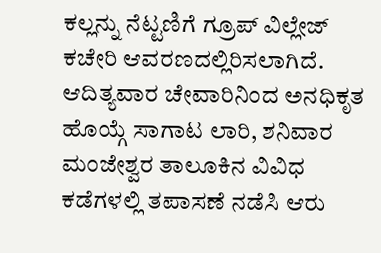ಕಲ್ಲನ್ನು ನೆಟ್ಟಣಿಗೆ ಗ್ರೂಪ್ ವಿಲ್ಲೇಜ್ ಕಚೇರಿ ಆವರಣದಲ್ಲಿರಿಸಲಾಗಿದೆ. ಆದಿತ್ಯವಾರ ಚೇವಾರಿನಿಂದ ಅನಧಿಕೃತ ಹೊಯ್ಗೆ ಸಾಗಾಟ ಲಾರಿ, ಶನಿವಾರ ಮಂಜೇಶ್ವರ ತಾಲೂಕಿನ ವಿವಿಧ ಕಡೆಗಳಲ್ಲಿ ತಪಾಸಣೆ ನಡೆಸಿ ಆರು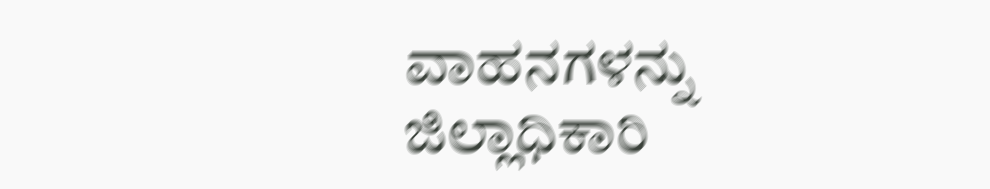ವಾಹನಗಳನ್ನು ಜಿಲ್ಲಾಧಿಕಾರಿ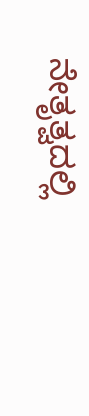ನೇತೃತ್ವದಲ್ಲಿ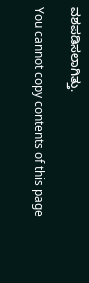ವಶಪಡಿಸಲಾಗಿತ್ತು.

You cannot copy contents of this page